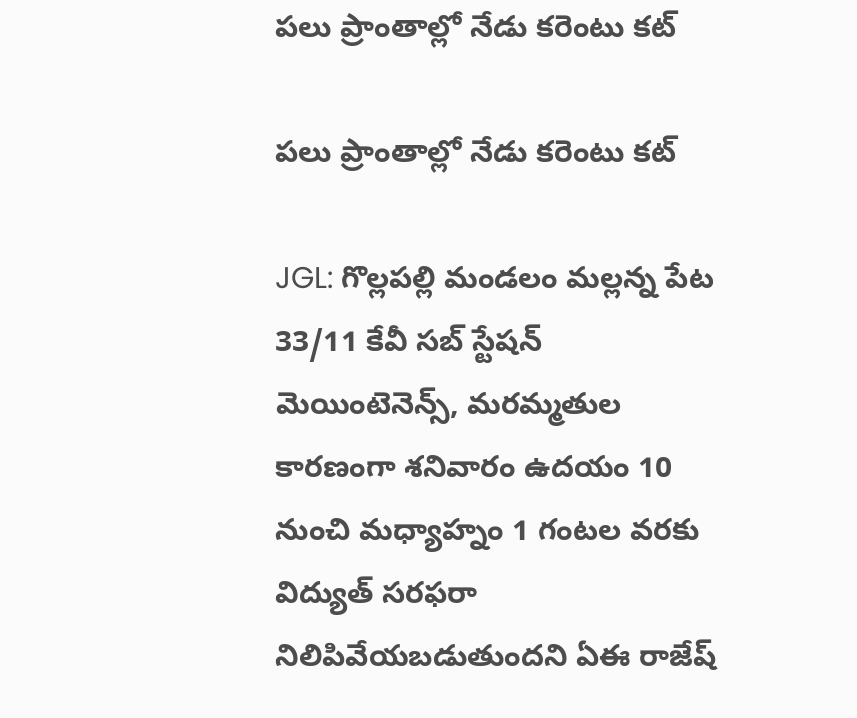పలు ప్రాంతాల్లో నేడు కరెంటు కట్

పలు ప్రాంతాల్లో నేడు కరెంటు కట్

JGL: గొల్లపల్లి మండలం మల్లన్న పేట 33/11 కేవీ సబ్ స్టేషన్ మెయింటెనెన్స్, మరమ్మతుల కారణంగా శనివారం ఉదయం 10 నుంచి మధ్యాహ్నం 1 గంటల వరకు విద్యుత్ సరఫరా నిలిపివేయబడుతుందని ఏఈ రాజేష్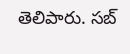తెలిపారు. సబ్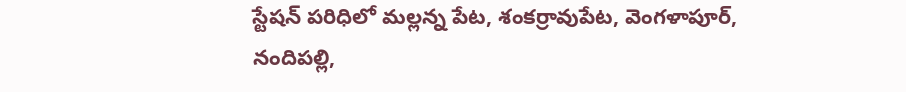స్టేషన్ పరిధిలో మల్లన్న పేట, శంకర్రావుపేట, వెంగళాపూర్, నందిపల్లి,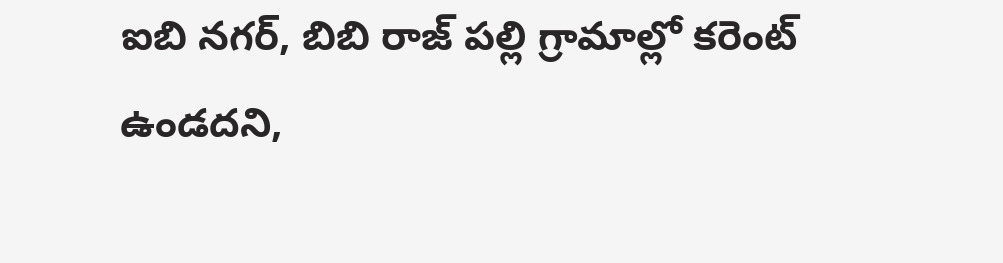ఐబి నగర్, బిబి రాజ్ పల్లి గ్రామాల్లో కరెంట్ ఉండదని,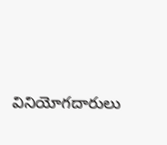వినియోగదారులు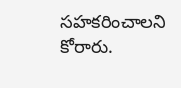సహకరించాలని కోరారు.